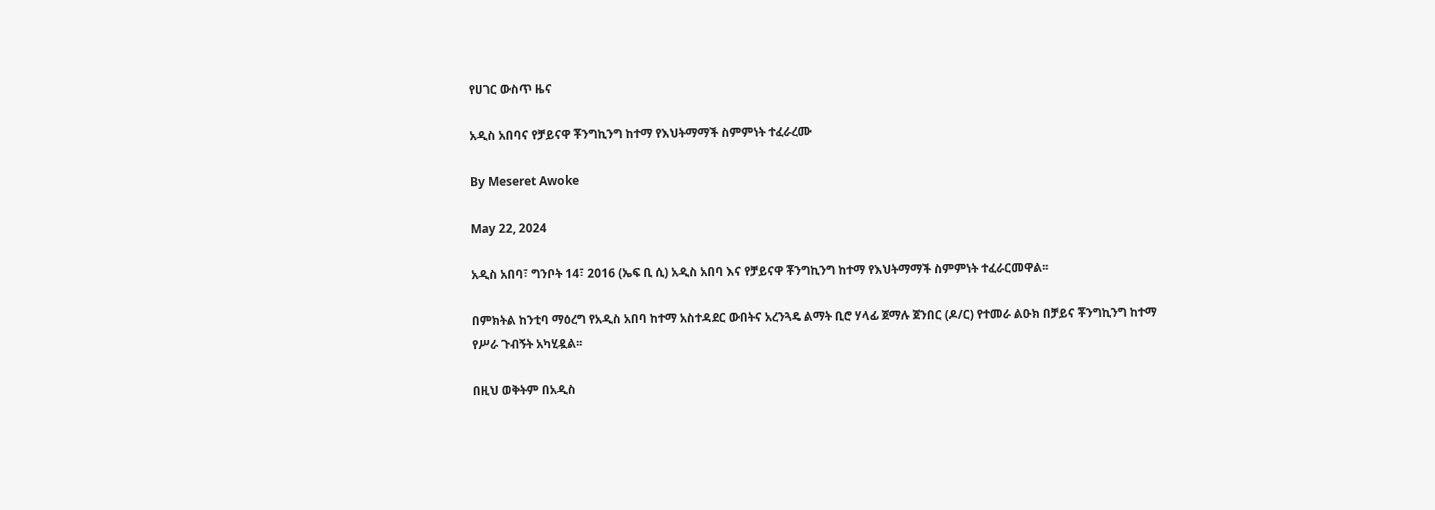የሀገር ውስጥ ዜና

አዲስ አበባና የቻይናዋ ቾንግኪንግ ከተማ የእህትማማች ስምምነት ተፈራረሙ

By Meseret Awoke

May 22, 2024

አዲስ አበባ፣ ግንቦት 14፣ 2016 (ኤፍ ቢ ሲ) አዲስ አበባ እና የቻይናዋ ቾንግኪንግ ከተማ የእህትማማች ስምምነት ተፈራርመዋል፡፡

በምክትል ከንቲባ ማዕረግ የአዲስ አበባ ከተማ አስተዳደር ውበትና አረንጓዴ ልማት ቢሮ ሃላፊ ጀማሉ ጀንበር (ዶ/ር) የተመራ ልዑክ በቻይና ቾንግኪንግ ከተማ የሥራ ጉብኝት አካሂዷል፡፡

በዚህ ወቅትም በአዲስ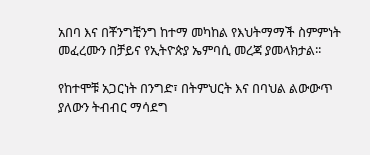አበባ እና በቾንግቺንግ ከተማ መካከል የእህትማማች ስምምነት መፈረሙን በቻይና የኢትዮጵያ ኤምባሲ መረጃ ያመላክታል፡፡

የከተሞቹ አጋርነት በንግድ፣ በትምህርት እና በባህል ልውውጥ ያለውን ትብብር ማሳደግ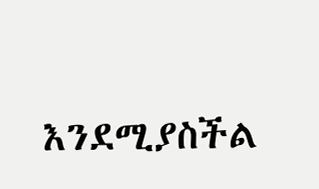እንደሚያስችል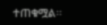ተጠቁሟል፡፡